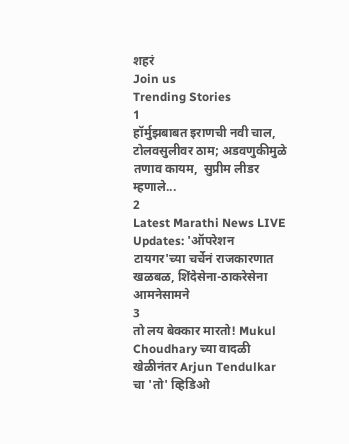शहरं
Join us
Trending Stories
1
हॉर्मुझबाबत इराणची नवी चाल, टोलवसुलीवर ठाम; अडवणुकीमुळे तणाव कायम,  सुप्रीम लीडर म्हणाले...
2
Latest Marathi News LIVE Updates: 'ऑपरेशन टायगर'च्या चर्चेनं राजकारणात खळबळ, शिंदेसेना-ठाकरेसेना आमनेसामने
3
तो लय बेक्कार मारतो! Mukul Choudhary च्या वादळी खेळीनंतर Arjun Tendulkar चा 'तो' व्हिडिओ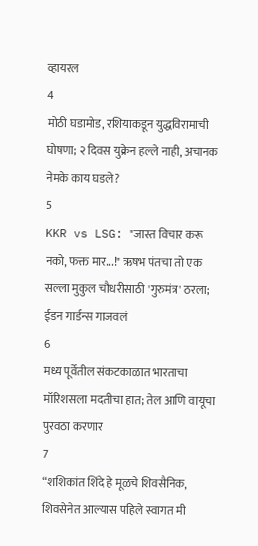व्हायरल
4
मोठी घडामोड, रशियाकडून युद्धविरामाची घोषणा; २ दिवस युक्रेन हल्ले नाही, अचानक नेमके काय घडले?
5
KKR vs LSG: "जास्त विचार करू नको, फक्त मार...!" ऋषभ पंतचा तो एक सल्ला मुकुल चौधरीसाठी 'गुरुमंत्र' ठरला; ईडन गार्डन्स गाजवलं
6
मध्य पूर्वेतील संकटकाळात भारताचा मॉरिशसला मदतीचा हात; तेल आणि वायूचा पुरवठा करणार
7
“शशिकांत शिंदे हे मूळचे शिवसैनिक, शिवसेनेत आल्यास पहिले स्वागत मी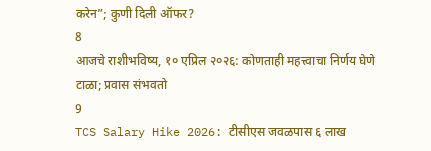करेन”; कुणी दिली ऑफर?
8
आजचे राशीभविष्य, १० एप्रिल २०२६: कोणताही महत्त्वाचा निर्णय घेणे टाळा; प्रवास संभवतो
9
TCS Salary Hike 2026: टीसीएस जवळपास ६ लाख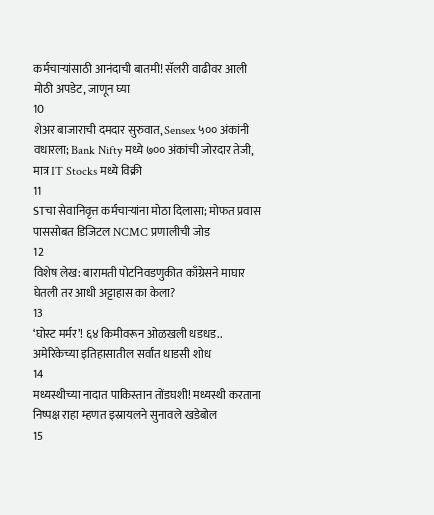कर्मचाऱ्यांसाठी आनंदाची बातमी! सॅलरी वाढीवर आली मोठी अपडेट, जाणून घ्या
10
शेअर बाजाराची दमदार सुरुवात, Sensex ५०० अंकांनी वधारला; Bank Nifty मध्ये ७०० अंकांची जोरदार तेजी, मात्र IT Stocks मध्ये विक्री
11
STचा सेवानिवृत्त कर्मचाऱ्यांना मोठा दिलासा; मोफत प्रवास पाससोबत डिजिटल NCMC प्रणालीची जोड
12
विशेष लेख: बारामती पोटनिवडणुकीत काँग्रेसने माघार घेतली तर आधी अट्टाहास का केला?
13
‘घोस्ट मर्मर’! ६४ किमीवरून ओळखली धडधड.. अमेरिकेच्या इतिहासातील सर्वांत धाडसी शोध
14
मध्यस्थीच्या नादात पाकिस्तान तोंडघशी! मध्यस्थी करताना निष्पक्ष राहा म्हणत इस्रायलने सुनावले खडेबोल
15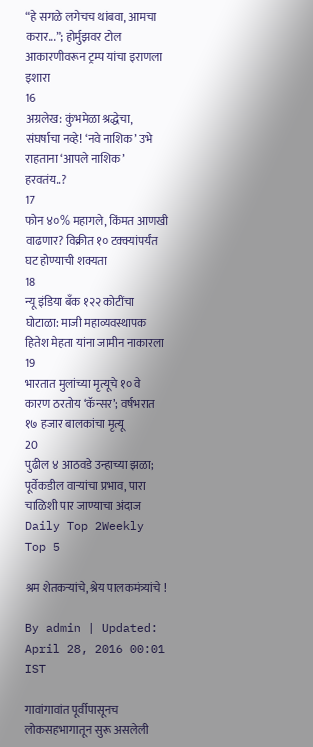“हे सगळे लगेचच थांबवा, आमचा करार...”; होर्मुझवर टोल आकारणीवरून ट्रम्प यांचा इराणला इशारा
16
अग्रलेख: कुंभमेळा श्रद्धेचा, संघर्षाचा नव्हे! ‘नवे नाशिक’ उभे राहताना ‘आपले नाशिक’ हरवतंय..?
17
फोन ४०% महागले, किंमत आणखी वाढणार? विक्रीत १० टक्क्यांपर्यंत घट होण्याची शक्यता
18
न्यू इंडिया बँक १२२ कोटींचा घोटाळा: माजी महाव्यवस्थापक हितेश मेहता यांना जामीन नाकारला
19
भारतात मुलांच्या मृत्यूचे १० वे कारण ठरतोय ‘कॅन्सर’; वर्षभरात १७ हजार बालकांचा मृत्यू
20
पुढील ४ आठवडे उन्हाच्या झळा; पूर्वेकडील वाऱ्यांचा प्रभाव, पारा चाळिशी पार जाण्याचा अंदाज
Daily Top 2Weekly Top 5

श्रम शेतकऱ्यांचे, श्रेय पालकमंत्र्यांचे !

By admin | Updated: April 28, 2016 00:01 IST

गावांगावांत पूर्वीपासूनच लोकसहभागातून सुरू असलेली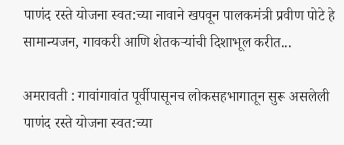पाणंद रस्ते योजना स्वत:च्या नावाने खपवून पालकमंत्री प्रवीण पोटे हे सामान्यजन, गावकरी आणि शेतकऱ्यांची दिशाभूल करीत...

अमरावती : गावांगावांत पूर्वीपासूनच लोकसहभागातून सुरू असलेली पाणंद रस्ते योजना स्वत:च्या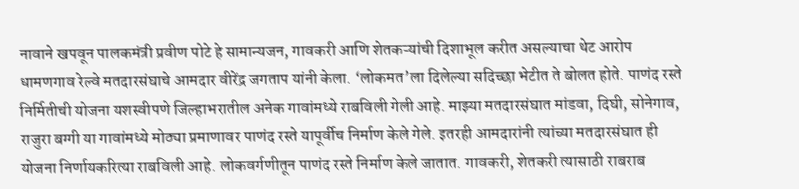नावाने खपवून पालकमंत्री प्रवीण पोटे हे सामान्यजन, गावकरी आणि शेतकऱ्यांची दिशाभूल करीत असल्याचा थेट आरोप धामणगाव रेल्वे मतदारसंघाचे आमदार वीरेंद्र जगताप यांनी केला. ‘लोकमत’ला दिलेल्या सदिच्छा भेटीत ते बोलत होते. पाणंद रस्ते निर्मितीची योजना यशस्वीपणे जिल्हाभरातील अनेक गावांमध्ये राबविली गेली आहे. माझ्या मतदारसंघात मांडवा, दिघी, सोनेगाव, राजुरा बग्गी या गावांमध्ये मोठ्या प्रमाणावर पाणंद रस्ते यापूर्वीच निर्माण केले गेले. इतरही आमदारांनी त्यांच्या मतदारसंघात ही योजना निर्णायकरित्या राबविली आहे. लोकवर्गणीतून पाणंद रस्ते निर्माण केले जातात. गावकरी, शेतकरी त्यासाठी राबराब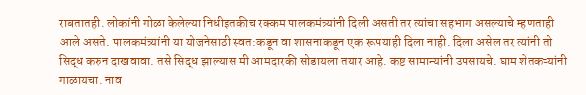राबतातही. लोकांनी गोळा केलेल्या निधीइतकीच रक्कम पालकमंत्र्यांनी दिली असती तर त्यांचा सहभाग असल्याचे म्हणताही आले असते. पालकमंत्र्यांनी या योजनेसाठी स्वत:कडून वा शासनाकडून एक रूपयाही दिला नाही. दिला असेल तर त्यांनी तो सिद्ध करुन दाखवावा. तसे सिद्ध झाल्यास मी आमदारकी सोडायला तयार आहे. कष्ट सामान्यांनी उपसायचे. घाम शेतकऱ्यांनी गाळायचा. नाव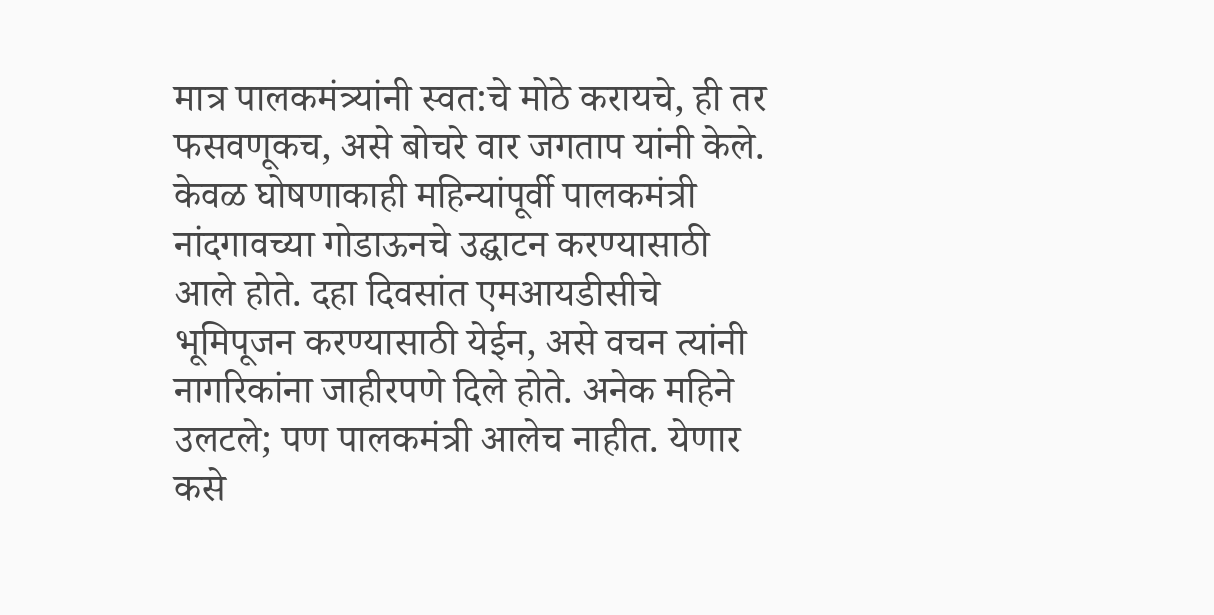मात्र पालकमंत्र्यांनी स्वत:चे मोठे करायचे, ही तर फसवणूकच, असे बोचरे वार जगताप यांनी केले. केवळ घोषणाकाही महिन्यांपूर्वी पालकमंत्री नांदगावच्या गोडाऊनचे उद्घाटन करण्यासाठी आले होते. दहा दिवसांत एमआयडीसीचे भूमिपूजन करण्यासाठी येईन, असे वचन त्यांनी नागरिकांना जाहीरपणे दिले होते. अनेक महिने उलटले; पण पालकमंत्री आलेच नाहीत. येणार कसे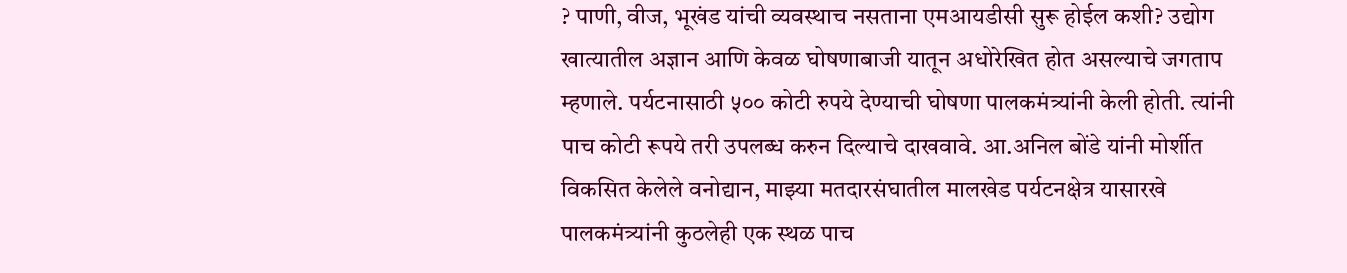? पाणी, वीज, भूखंड यांची व्यवस्थाच नसताना एमआयडीसी सुरू होईल कशी? उद्योग खात्यातील अज्ञान आणि केवळ घोषणाबाजी यातून अधोरेखित होत असल्याचे जगताप म्हणाले. पर्यटनासाठी ५०० कोटी रुपये देण्याची घोषणा पालकमंत्र्यांनी केली होती. त्यांनी पाच कोटी रूपये तरी उपलब्ध करुन दिल्याचे दाखवावे. आ.अनिल बोंडे यांनी मोर्शीत विकसित केलेले वनोद्यान, माझ्या मतदारसंघातील मालखेड पर्यटनक्षेत्र यासारखे पालकमंत्र्यांनी कुठलेही एक स्थळ पाच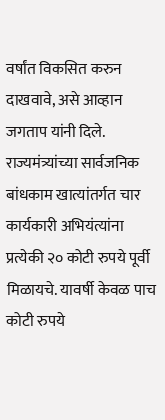वर्षांत विकसित करुन दाखवावे, असे आव्हान जगताप यांनी दिले. राज्यमंत्र्यांच्या सार्वजनिक बांधकाम खात्यांतर्गत चार कार्यकारी अभियंत्यांना प्रत्येकी २० कोटी रुपये पूर्वी मिळायचे. यावर्षी केवळ पाच कोटी रुपये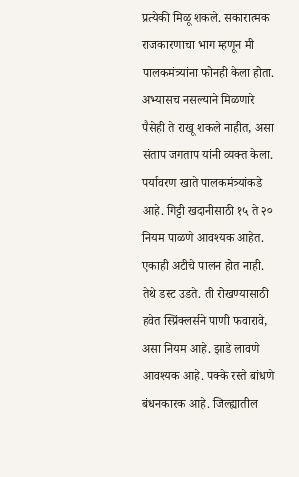प्रत्येकी मिळू शकले. सकारात्मक राजकारणाचा भाग म्हणून मी पालकमंत्र्यांना फोनही केला होता. अभ्यासच नसल्याने मिळणारे पैसेही ते राखू शकले नाहीत, असा संताप जगताप यांनी व्यक्त केला. पर्यावरण खाते पालकमंत्र्यांकडे आहे. गिट्टी खदानीसाठी १५ ते २० नियम पाळणे आवश्यक आहेत. एकाही अटीचे पालन होत नाही. तेथे डस्ट उडते. ती रोखण्यासाठी हवेत स्प्रिंक्लर्सने पाणी फवारावे, असा नियम आहे. झाडे लावणे आवश्यक आहे. पक्के रस्ते बांधणे बंधनकारक आहे. जिल्ह्यातील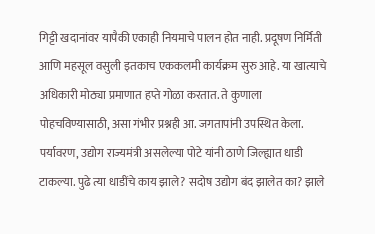गिट्टी खदानांवर यापैकी एकाही नियमाचे पालन होत नाही. प्रदूषण निर्मिती आणि महसूल वसुली इतकाच एककलमी कार्यक्रम सुरु आहे. या खात्याचे अधिकारी मोठ्या प्रमाणात हप्ते गोळा करतात. ते कुणाला पोहचविण्यासाठी, असा गंभीर प्रश्नही आ. जगतापांनी उपस्थित केला. पर्यावरण, उद्योग राज्यमंत्री असलेल्या पोटे यांनी ठाणे जिल्ह्यात धाडी टाकल्या. पुढे त्या धाडींचे काय झाले? सदोष उद्योग बंद झालेत का? झाले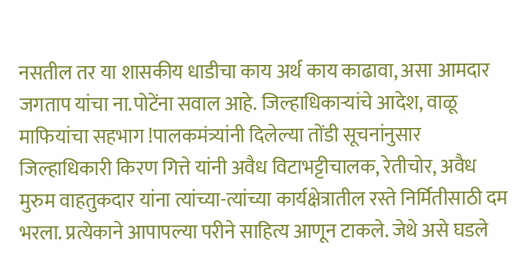नसतील तर या शासकीय धाडीचा काय अर्थ काय काढावा, असा आमदार जगताप यांचा ना.पोटेंना सवाल आहे. जिल्हाधिकाऱ्यांचे आदेश, वाळू माफियांचा सहभाग !पालकमंत्र्यांनी दिलेल्या तोंडी सूचनांनुसार जिल्हाधिकारी किरण गित्ते यांनी अवैध विटाभट्टीचालक, रेतीचोर, अवैध मुरुम वाहतुकदार यांना त्यांच्या-त्यांच्या कार्यक्षेत्रातील रस्ते निर्मितीसाठी दम भरला. प्रत्येकाने आपापल्या परीने साहित्य आणून टाकले. जेथे असे घडले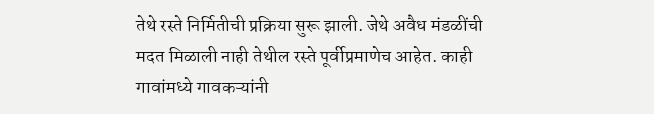तेथे रस्ते निर्मितीची प्रक्रिया सुरू झाली. जेथे अवैध मंडळींची मदत मिळाली नाही तेथील रस्ते पूर्वीप्रमाणेच आहेत. काही गावांमध्ये गावकऱ्यांनी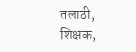तलाठी, शिक्षक,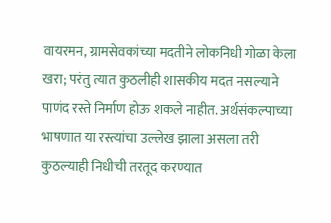वायरमन, ग्रामसेवकांच्या मदतीने लोकनिधी गोळा केला खरा; परंतु त्यात कुठलीही शासकीय मदत नसल्याने पाणंद रस्ते निर्माण होऊ शकले नाहीत. अर्थसंकल्पाच्या भाषणात या रस्त्यांचा उल्लेख झाला असला तरी कुठल्याही निधीची तरतूद करण्यात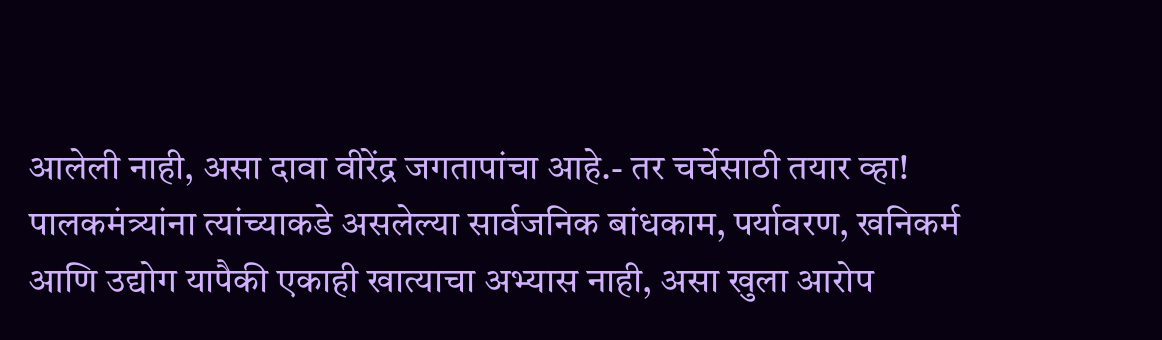आलेली नाही, असा दावा वीरेंद्र जगतापांचा आहे.- तर चर्चेसाठी तयार व्हा! पालकमंत्र्यांना त्यांच्याकडे असलेल्या सार्वजनिक बांधकाम, पर्यावरण, खनिकर्म आणि उद्योग यापैकी एकाही खात्याचा अभ्यास नाही, असा खुला आरोप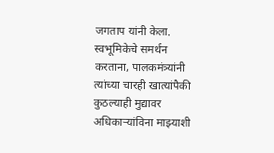जगताप यांनी केला. स्वभूमिकेचे समर्थन करताना, पालकमंत्र्यांनी त्यांच्या चारही खात्यांपैकी कुठल्याही मुद्यावर अधिकाऱ्यांविना माझ्याशी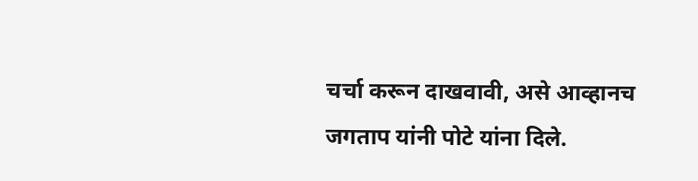चर्चा करून दाखवावी, असे आव्हानच जगताप यांनी पोटे यांना दिले.